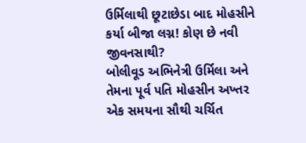ઉર્મિલાથી છૂટાછેડા બાદ મોહસીને કર્યા બીજા લગ્ન! કોણ છે નવી જીવનસાથી?
બોલીવૂડ અભિનેત્રી ઉર્મિલા અને તેમના પૂર્વ પતિ મોહસીન અખ્તર એક સમયના સૌથી ચર્ચિત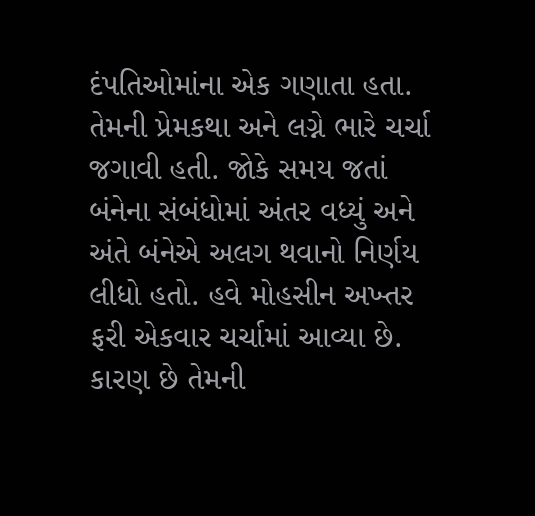દંપતિઓમાંના એક ગણાતા હતા. તેમની પ્રેમકથા અને લગ્ને ભારે ચર્ચા જગાવી હતી. જોકે સમય જતાં બંનેના સંબંધોમાં અંતર વધ્યું અને અંતે બંનેએ અલગ થવાનો નિર્ણય લીધો હતો. હવે મોહસીન અખ્તર ફરી એકવાર ચર્ચામાં આવ્યા છે. કારણ છે તેમની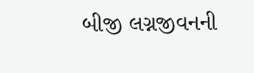બીજી લગ્નજીવનની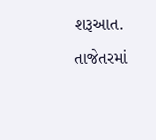શરૂઆત. તાજેતરમાં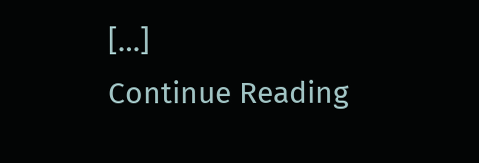[…]
Continue Reading